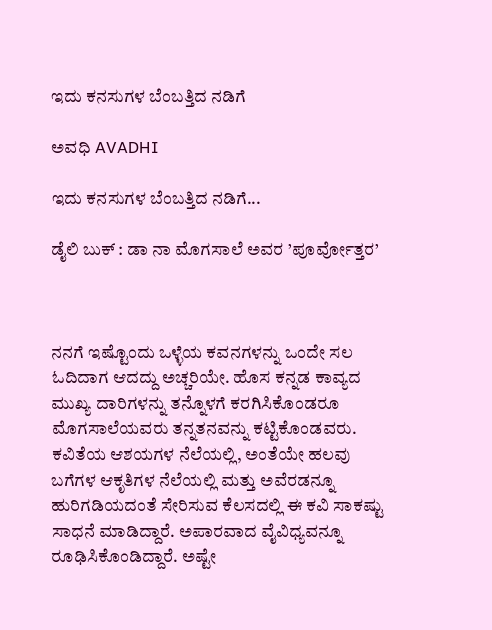ಇದು ಕನಸುಗಳ ಬೆಂಬತ್ತಿದ ನಡಿಗೆ‍

ಅವಧಿ AVADHI

ಇದು ಕನಸುಗಳ ಬೆಂಬತ್ತಿದ ನಡಿಗೆ...

ಡೈಲಿ ಬುಕ್ : ಡಾ ನಾ ಮೊಗಸಾಲೆ ಅವರ ’ಪೂರ್ವೋತ್ತರ’



ನನಗೆ ಇಷ್ಟೊಂದು ಒಳ್ಳೆಯ ಕವನಗಳನ್ನು ಒಂದೇ ಸಲ ಓದಿದಾಗ ಆದದ್ದು ಅಚ್ಚರಿಯೇ. ಹೊಸ ಕನ್ನಡ ಕಾವ್ಯದ ಮುಖ್ಯ ದಾರಿಗಳನ್ನು ತನ್ನೊಳಗೆ ಕರಗಿಸಿಕೊಂಡರೂ ಮೊಗಸಾಲೆಯವರು ತನ್ನತನವನ್ನು ಕಟ್ಟಿಕೊಂಡವರು. ಕವಿತೆಯ ಆಶಯಗಳ ನೆಲೆಯಲ್ಲಿ, ಅಂತೆಯೇ ಹಲವು ಬಗೆಗಳ ಆಕೃತಿಗಳ ನೆಲೆಯಲ್ಲಿ ಮತ್ತು ಅವೆರಡನ್ನೂ ಹುರಿಗಡಿಯದಂತೆ ಸೇರಿಸುವ ಕೆಲಸದಲ್ಲಿ ಈ ಕವಿ ಸಾಕಷ್ಟು ಸಾಧನೆ ಮಾಡಿದ್ದಾರೆ. ಅಪಾರವಾದ ವೈವಿಧ್ಯವನ್ನೂ ರೂಢಿಸಿಕೊಂಡಿದ್ದಾರೆ. ಅಷ್ಟೇ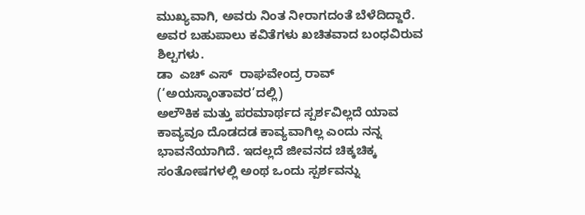ಮುಖ್ಯವಾಗಿ, ಅವರು ನಿಂತ ನೀರಾಗದಂತೆ ಬೆಳೆದಿದ್ದಾರೆ. ಅವರ ಬಹುಪಾಲು ಕವಿತೆಗಳು ಖಚಿತವಾದ ಬಂಧವಿರುವ ಶಿಲ್ಪಗಳು.
ಡಾ  ಎಚ್ ಎಸ್  ರಾಘವೇಂದ್ರ ರಾವ್ (‘ಅಯಸ್ಕಾಂತಾವರ’ದಲ್ಲಿ)
ಅಲೌಕಿಕ ಮತ್ತು ಪರಮಾರ್ಥದ ಸ್ಪರ್ಶವಿಲ್ಲದೆ ಯಾವ ಕಾವ್ಯವೂ ದೊಡದಡ ಕಾವ್ಯವಾಗಿಲ್ಲ ಎಂದು ನನ್ನ ಭಾವನೆಯಾಗಿದೆ. ಇದಲ್ಲದೆ ಜೀವನದ ಚಿಕ್ಕಚಿಕ್ಕ ಸಂತೋಷಗಳಲ್ಲಿ ಅಂಥ ಒಂದು ಸ್ಪರ್ಶವನ್ನು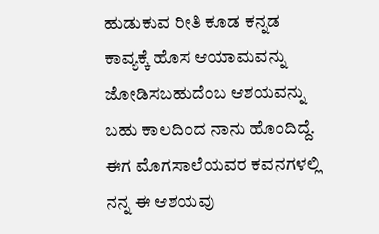ಹುಡುಕುವ ರೀತಿ ಕೂಡ ಕನ್ನಡ ಕಾವ್ಯಕ್ಕೆ ಹೊಸ ಆಯಾಮವನ್ನು ಜೋಡಿಸಬಹುದೆಂಬ ಆಶಯವನ್ನು ಬಹು ಕಾಲದಿಂದ ನಾನು ಹೊಂದಿದ್ದೆ. ಈಗ ಮೊಗಸಾಲೆಯವರ ಕವನಗಳಲ್ಲಿ ನನ್ನ ಈ ಆಶಯವು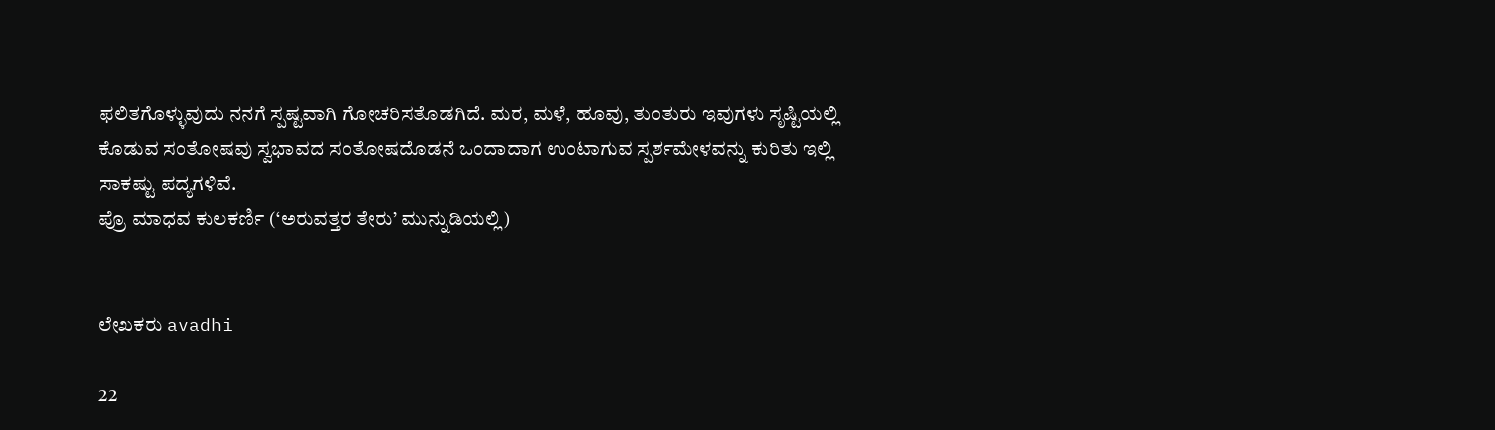ಫಲಿತಗೊಳ್ಳುವುದು ನನಗೆ ಸ್ಪಷ್ಟವಾಗಿ ಗೋಚರಿಸತೊಡಗಿದೆ. ಮರ, ಮಳೆ, ಹೂವು, ತುಂತುರು ಇವುಗಳು ಸೃಷ್ಟಿಯಲ್ಲಿ ಕೊಡುವ ಸಂತೋಷವು ಸ್ವಭಾವದ ಸಂತೋಷದೊಡನೆ ಒಂದಾದಾಗ ಉಂಟಾಗುವ ಸ್ಪರ್ಶಮೇಳವನ್ನು ಕುರಿತು ಇಲ್ಲಿ ಸಾಕಷ್ಟು ಪದ್ಯಗಳಿವೆ.
ಪ್ರೊ ಮಾಧವ ಕುಲಕರ್ಣಿ (‘ಅರುವತ್ತರ ತೇರು’ ಮುನ್ನುಡಿಯಲ್ಲಿ)


ಲೇಖಕರು avadhi

22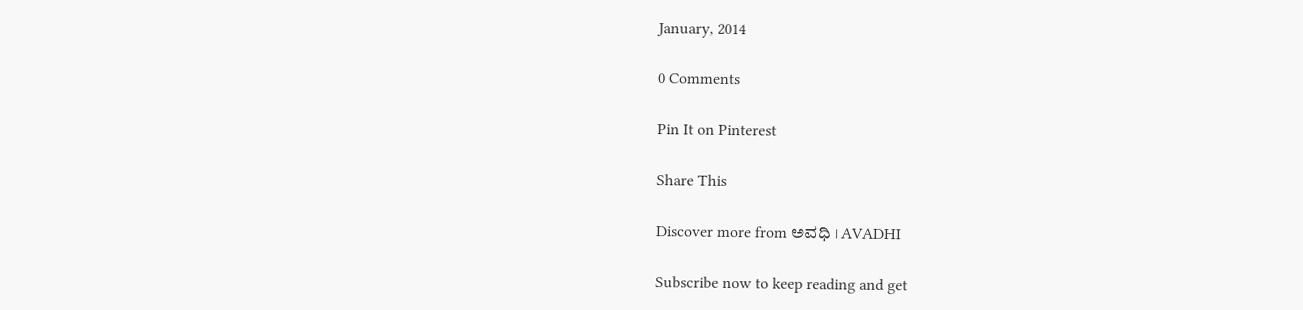January, 2014

0 Comments

Pin It on Pinterest

Share This

Discover more from ಅವಧಿ । AVADHI

Subscribe now to keep reading and get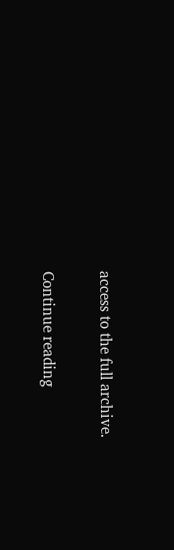access to the full archive.

Continue reading